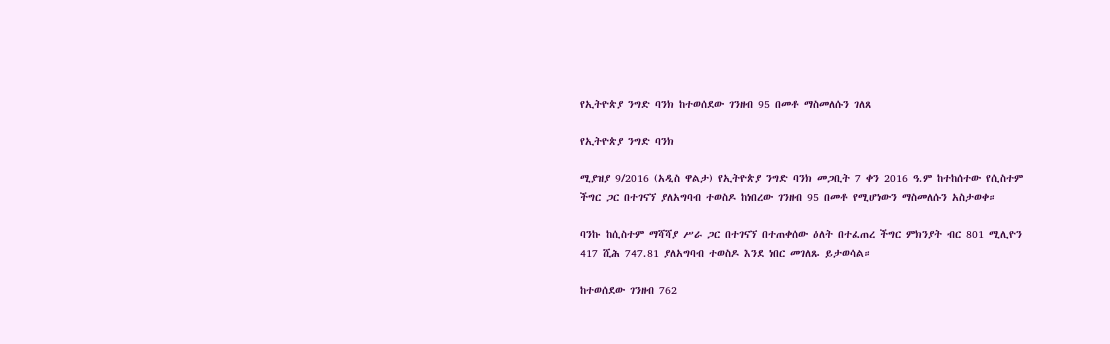የኢትዮጵያ ንግድ ባንክ ከተወሰደው ገንዘብ 95 በመቶ ማስመለሱን ገለጸ

የኢትዮጵያ ንግድ ባንክ

ሚያዝያ 9/2016 (አዲስ ዋልታ) የኢትዮጵያ ንግድ ባንክ መጋቢት 7 ቀን 2016 ዓ.ም ከተከሰተው የሲስተም ችግር ጋር በተገናኘ ያለአግባብ ተወስዶ ከነበረው ገንዘብ 95 በመቶ የሚሆነውን ማስመለሱን አስታወቀ።

ባንኩ ከሲስተም ማሻሻያ ሥራ ጋር በተገናኘ በተጠቀሰው ዕለት በተፈጠረ ችግር ምክንያት ብር 801 ሚሊዮን 417 ሺሕ 747.81 ያለአግባብ ተወስዶ እንደ ነበር መገለጹ ይታወሳል።

ከተወሰደው ገንዘብ 762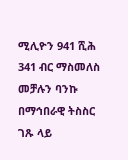ሚሊዮን 941 ሺሕ 341 ብር ማስመለስ መቻሉን ባንኩ በማኅበራዊ ትስስር ገጹ ላይ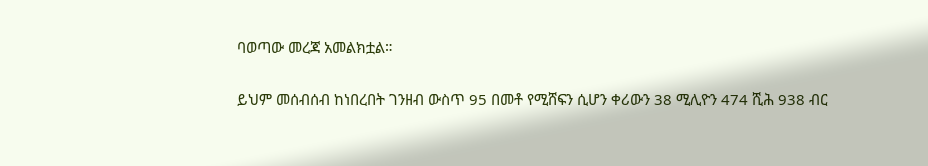ባወጣው መረጃ አመልክቷል።

ይህም መሰብሰብ ከነበረበት ገንዘብ ውስጥ 95 በመቶ የሚሸፍን ሲሆን ቀሪውን 38 ሚሊዮን 474 ሺሕ 938 ብር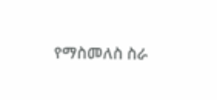የማስመለስ ስራ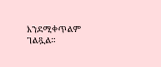እንደሚቀጥልም ገልጿል።